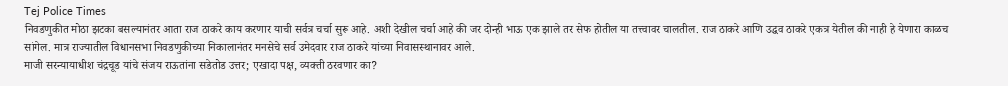Tej Police Times
निवडणुकीत मोठा झटका बसल्यानंतर आता राज ठाकरे काय करणार याची सर्वत्र चर्चा सुरू आहे. अशी देखील चर्चा आहे की जर दोन्ही भाऊ एक झाले तर सेफ होतील या तत्त्वावर चालतील. राज ठाकरे आणि उद्धव ठाकरे एकत्र येतील की नाही हे येणारा काळच सांगेल. मात्र राज्यातील विधानसभा निवडणुकीच्या निकालानंतर मनसेचे सर्व उमेदवार राज ठाकरे यांच्या निवासस्थानावर आले.
माजी सरन्यायाधीश चंद्रचूड यांचे संजय राऊतांना सडेतोड उत्तर; एखादा पक्ष, व्यक्ती ठरवणार का?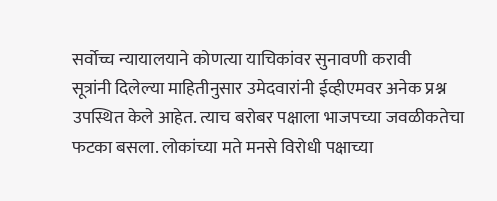सर्वोच्च न्यायालयाने कोणत्या याचिकांवर सुनावणी करावी
सूत्रांनी दिलेल्या माहितीनुसार उमेदवारांनी ईव्हीएमवर अनेक प्रश्न उपस्थित केले आहेत. त्याच बरोबर पक्षाला भाजपच्या जवळीकतेचा फटका बसला. लोकांच्या मते मनसे विरोधी पक्षाच्या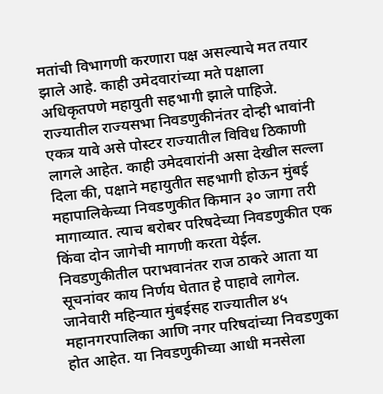मतांची विभागणी करणारा पक्ष असल्याचे मत तयार झाले आहे. काही उमेदवारांच्या मते पक्षाला अधिकृतपणे महायुती सहभागी झाले पाहिजे.
राज्यातील राज्यसभा निवडणुकीनंतर दोन्ही भावांनी एकत्र यावे असे पोस्टर राज्यातील विविध ठिकाणी लागले आहेत. काही उमेदवारांनी असा देखील सल्ला दिला की, पक्षाने महायुतीत सहभागी होऊन मुंबई महापालिकेच्या निवडणुकीत किमान ३० जागा तरी मागाव्यात. त्याच बरोबर परिषदेच्या निवडणुकीत एक किंवा दोन जागेची मागणी करता येईल.
निवडणुकीतील पराभवानंतर राज ठाकरे आता या सूचनांवर काय निर्णय घेतात हे पाहावे लागेल. जानेवारी महिन्यात मुंबईसह राज्यातील ४५ महानगरपालिका आणि नगर परिषदांच्या निवडणुका होत आहेत. या निवडणुकीच्या आधी मनसेला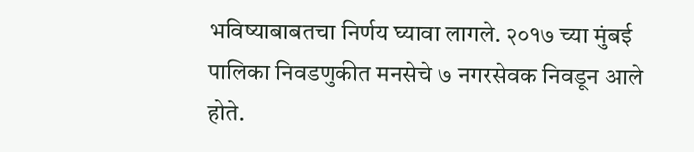भविष्याबाबतचा निर्णय घ्यावा लागले. २०१७ च्या मुंबई पालिका निवडणुकीत मनसेचे ७ नगरसेवक निवडून आले होते.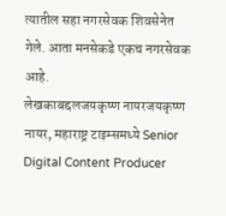त्यातील सहा नगरसेवक शिवसेनेत गेले. आता मनसेकडे एकच नगरसेवक आहे.
लेखकाबद्दलजयकृष्ण नायरजयकृष्ण नायर, महाराष्ट्र टाइम्समध्ये Senior Digital Content Producer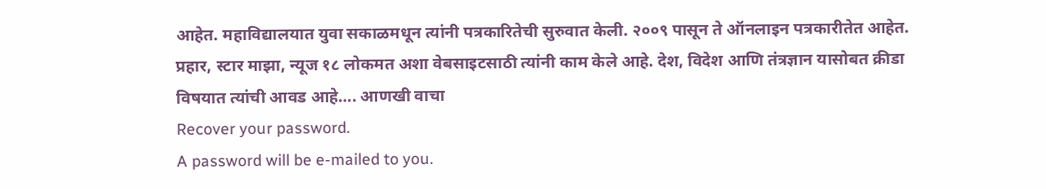आहेत. महाविद्यालयात युवा सकाळमधून त्यांनी पत्रकारितेची सुरुवात केली. २००९ पासून ते ऑनलाइन पत्रकारीतेत आहेत. प्रहार, स्टार माझा, न्यूज १८ लोकमत अशा वेबसाइटसाठी त्यांनी काम केले आहे. देश, विदेश आणि तंत्रज्ञान यासोबत क्रीडा विषयात त्यांची आवड आहे…. आणखी वाचा
Recover your password.
A password will be e-mailed to you.